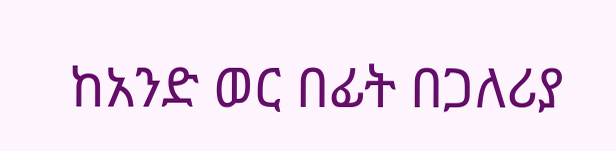ከአንድ ወር በፊት በጋለሪያ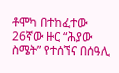ቶሞካ በተከፈተው 26ኛው ዙር “ሕያው ስሜት” የተሰኘና በሰዓሊ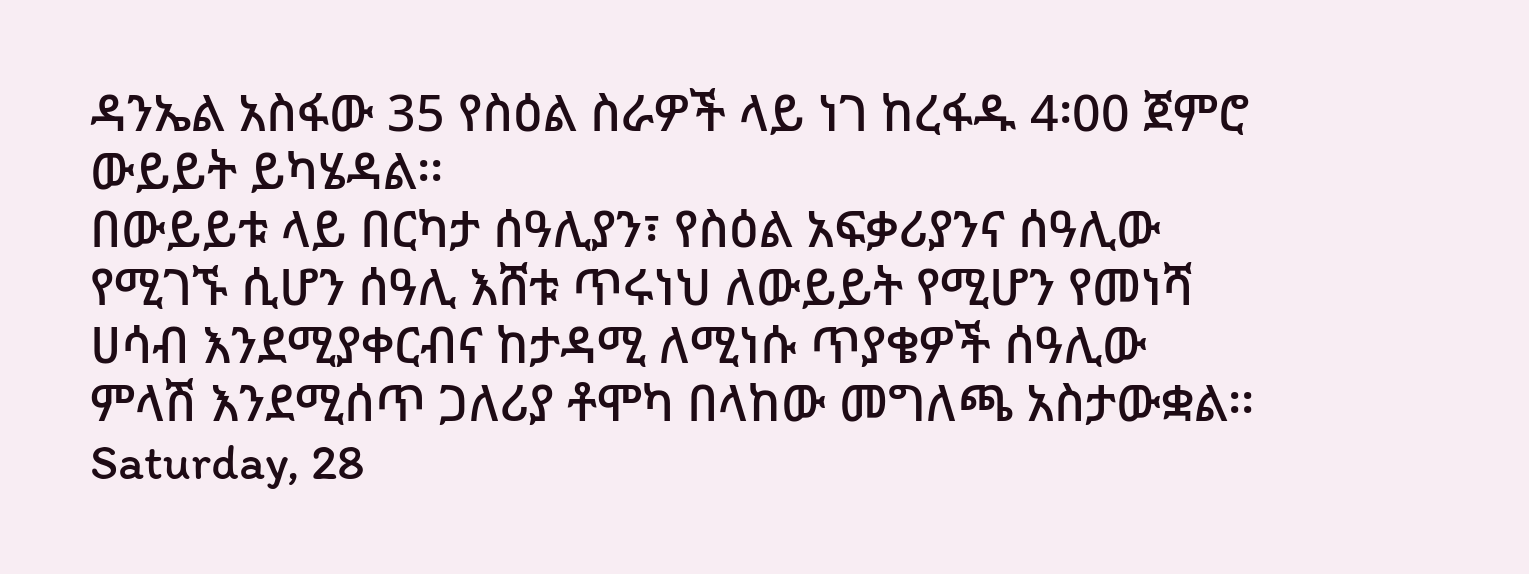ዳንኤል አስፋው 35 የስዕል ስራዎች ላይ ነገ ከረፋዱ 4፡00 ጀምሮ ውይይት ይካሄዳል፡፡
በውይይቱ ላይ በርካታ ሰዓሊያን፣ የስዕል አፍቃሪያንና ሰዓሊው የሚገኙ ሲሆን ሰዓሊ እሸቱ ጥሩነህ ለውይይት የሚሆን የመነሻ ሀሳብ እንደሚያቀርብና ከታዳሚ ለሚነሱ ጥያቄዎች ሰዓሊው ምላሽ እንደሚሰጥ ጋለሪያ ቶሞካ በላከው መግለጫ አስታውቋል፡፡
Saturday, 28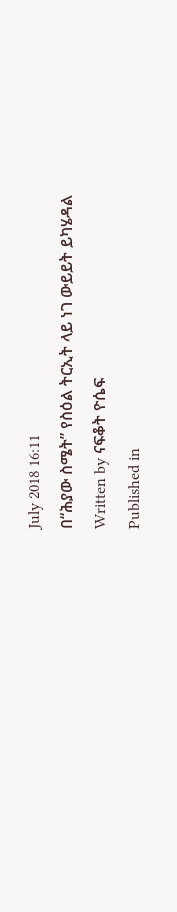July 2018 16:11
በ“ሕያው ስሜት” የስዕል ትርኢት ላይ ነገ ውይይት ይካሄዳል
Written by ናፍቆት ዮሴፍ
Published in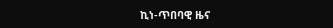ኪነ-ጥበባዊ ዜና